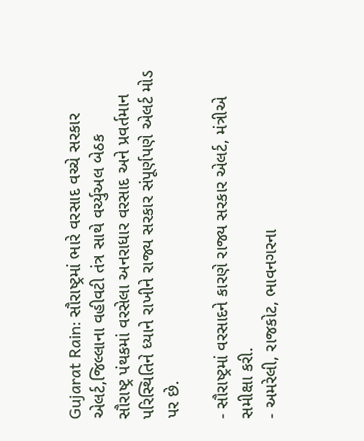Gujarat Rain: સૌરાષ્ટ્રમાં ભારે વરસાદ વચ્ચે સરકાર એલર્ટ,જિલ્લાના વહીવટી તંત્ર સાથે વર્ચ્યુઅલ બેઠક
સૌરાષ્ટ્ર પંથકમાં વરસેલા અનરાધાર વરસાદ અને પ્રવર્તમાન પરિસ્થિતિને ધ્યાને રાખીને રાજ્ય સરકાર સંપૂર્ણપણે એલર્ટ મોડ પર છે.

- સૌરાષ્ટ્રમાં વરસાદને કારણે રાજ્ય સરકાર એલર્ટ, મંત્રીએ સમીક્ષા કરી.
- અમરેલી, રાજકોટ, ભાવનગરના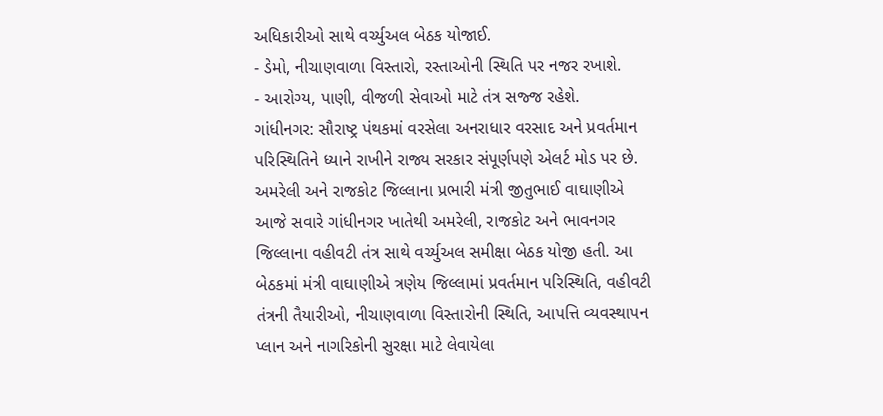અધિકારીઓ સાથે વર્ચ્યુઅલ બેઠક યોજાઈ.
- ડેમો, નીચાણવાળા વિસ્તારો, રસ્તાઓની સ્થિતિ પર નજર રખાશે.
- આરોગ્ય, પાણી, વીજળી સેવાઓ માટે તંત્ર સજ્જ રહેશે.
ગાંધીનગર: સૌરાષ્ટ્ર પંથકમાં વરસેલા અનરાધાર વરસાદ અને પ્રવર્તમાન પરિસ્થિતિને ધ્યાને રાખીને રાજ્ય સરકાર સંપૂર્ણપણે એલર્ટ મોડ પર છે. અમરેલી અને રાજકોટ જિલ્લાના પ્રભારી મંત્રી જીતુભાઈ વાઘાણીએ આજે સવારે ગાંધીનગર ખાતેથી અમરેલી, રાજકોટ અને ભાવનગર જિલ્લાના વહીવટી તંત્ર સાથે વર્ચ્યુઅલ સમીક્ષા બેઠક યોજી હતી. આ બેઠકમાં મંત્રી વાઘાણીએ ત્રણેય જિલ્લામાં પ્રવર્તમાન પરિસ્થિતિ, વહીવટી તંત્રની તૈયારીઓ, નીચાણવાળા વિસ્તારોની સ્થિતિ, આપત્તિ વ્યવસ્થાપન પ્લાન અને નાગરિકોની સુરક્ષા માટે લેવાયેલા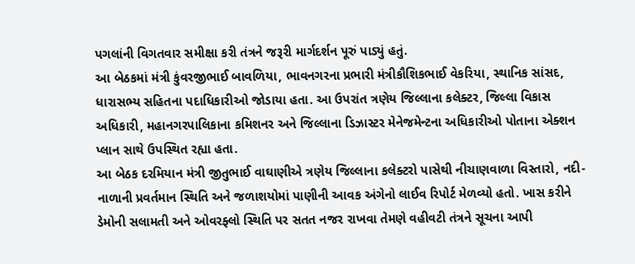પગલાંની વિગતવાર સમીક્ષા કરી તંત્રને જરૂરી માર્ગદર્શન પૂરું પાડ્યું હતું.
આ બેઠકમાં મંત્રી કુંવરજીભાઈ બાવળિયા, ભાવનગરના પ્રભારી મંત્રીકૌશિકભાઈ વેકરિયા, સ્થાનિક સાંસદ, ધારાસભ્ય સહિતના પદાધિકારીઓ જોડાયા હતા. આ ઉપરાંત ત્રણેય જિલ્લાના કલેક્ટર, જિલ્લા વિકાસ અધિકારી, મહાનગરપાલિકાના કમિશનર અને જિલ્લાના ડિઝાસ્ટર મેનેજમેન્ટના અધિકારીઓ પોતાના એક્શન પ્લાન સાથે ઉપસ્થિત રહ્યા હતા.
આ બેઠક દરમિયાન મંત્રી જીતુભાઈ વાઘાણીએ ત્રણેય જિલ્લાના કલેક્ટરો પાસેથી નીચાણવાળા વિસ્તારો, નદી-નાળાની પ્રવર્તમાન સ્થિતિ અને જળાશયોમાં પાણીની આવક અંગેનો લાઈવ રિપોર્ટ મેળવ્યો હતો. ખાસ કરીને ડેમોની સલામતી અને ઓવરફ્લો સ્થિતિ પર સતત નજર રાખવા તેમણે વહીવટી તંત્રને સૂચના આપી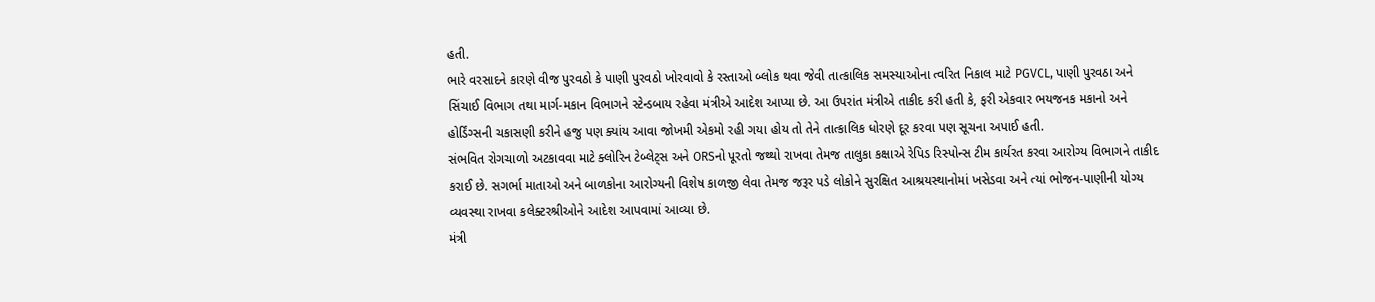હતી.
ભારે વરસાદને કારણે વીજ પુરવઠો કે પાણી પુરવઠો ખોરવાવો કે રસ્તાઓ બ્લોક થવા જેવી તાત્કાલિક સમસ્યાઓના ત્વરિત નિકાલ માટે PGVCL, પાણી પુરવઠા અને સિંચાઈ વિભાગ તથા માર્ગ-મકાન વિભાગને સ્ટેન્ડબાય રહેવા મંત્રીએ આદેશ આપ્યા છે. આ ઉપરાંત મંત્રીએ તાકીદ કરી હતી કે, ફરી એકવાર ભયજનક મકાનો અને હોર્ડિંગ્સની ચકાસણી કરીને હજુ પણ ક્યાંય આવા જોખમી એકમો રહી ગયા હોય તો તેને તાત્કાલિક ધોરણે દૂર કરવા પણ સૂચના અપાઈ હતી.
સંભવિત રોગચાળો અટકાવવા માટે ક્લોરિન ટેબ્લેટ્સ અને ORSનો પૂરતો જથ્થો રાખવા તેમજ તાલુકા કક્ષાએ રેપિડ રિસ્પોન્સ ટીમ કાર્યરત કરવા આરોગ્ય વિભાગને તાકીદ કરાઈ છે. સગર્ભા માતાઓ અને બાળકોના આરોગ્યની વિશેષ કાળજી લેવા તેમજ જરૂર પડે લોકોને સુરક્ષિત આશ્રયસ્થાનોમાં ખસેડવા અને ત્યાં ભોજન-પાણીની યોગ્ય વ્યવસ્થા રાખવા કલેક્ટરશ્રીઓને આદેશ આપવામાં આવ્યા છે.
મંત્રી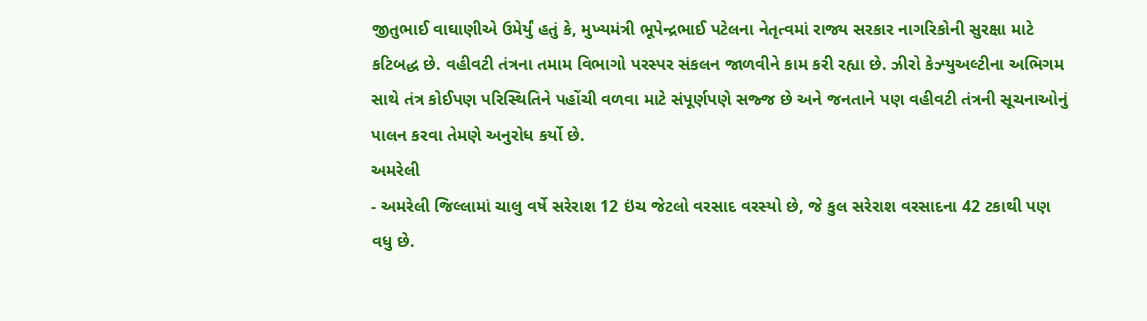જીતુભાઈ વાઘાણીએ ઉમેર્યું હતું કે, મુખ્યમંત્રી ભૂપેન્દ્રભાઈ પટેલના નેતૃત્વમાં રાજ્ય સરકાર નાગરિકોની સુરક્ષા માટે કટિબદ્ધ છે. વહીવટી તંત્રના તમામ વિભાગો પરસ્પર સંકલન જાળવીને કામ કરી રહ્યા છે. ઝીરો કેઝ્યુઅલ્ટીના અભિગમ સાથે તંત્ર કોઈપણ પરિસ્થિતિને પહોંચી વળવા માટે સંપૂર્ણપણે સજ્જ છે અને જનતાને પણ વહીવટી તંત્રની સૂચનાઓનું પાલન કરવા તેમણે અનુરોધ કર્યો છે.
અમરેલી
- અમરેલી જિલ્લામાં ચાલુ વર્ષે સરેરાશ 12 ઇંચ જેટલો વરસાદ વરસ્યો છે, જે કુલ સરેરાશ વરસાદના 42 ટકાથી પણ વધુ છે.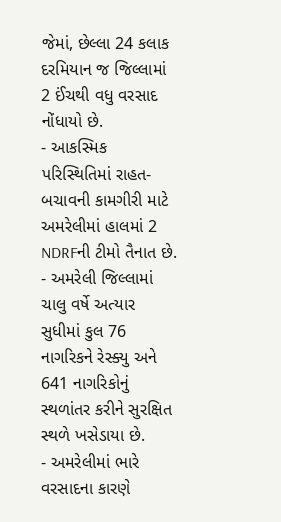જેમાં, છેલ્લા 24 કલાક દરમિયાન જ જિલ્લામાં 2 ઈંચથી વધુ વરસાદ નોંધાયો છે.
- આકસ્મિક પરિસ્થિતિમાં રાહત-બચાવની કામગીરી માટે અમરેલીમાં હાલમાં 2 NDRFની ટીમો તૈનાત છે.
- અમરેલી જિલ્લામાં ચાલુ વર્ષે અત્યાર સુધીમાં કુલ 76 નાગરિકને રેસ્ક્યુ અને 641 નાગરિકોનું સ્થળાંતર કરીને સુરક્ષિત સ્થળે ખસેડાયા છે.
- અમરેલીમાં ભારે વરસાદના કારણે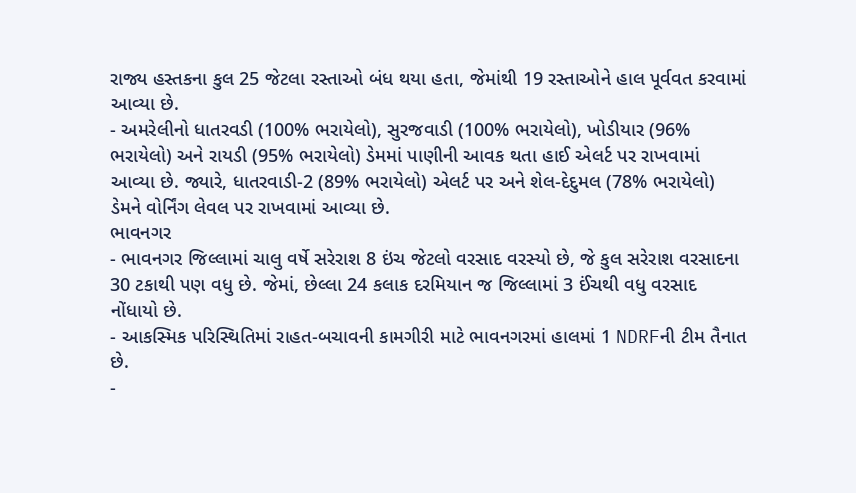રાજ્ય હસ્તકના કુલ 25 જેટલા રસ્તાઓ બંધ થયા હતા, જેમાંથી 19 રસ્તાઓને હાલ પૂર્વવત કરવામાં આવ્યા છે.
- અમરેલીનો ધાતરવડી (100% ભરાયેલો), સુરજવાડી (100% ભરાયેલો), ખોડીયાર (96% ભરાયેલો) અને રાયડી (95% ભરાયેલો) ડેમમાં પાણીની આવક થતા હાઈ એલર્ટ પર રાખવામાં આવ્યા છે. જ્યારે, ધાતરવાડી-2 (89% ભરાયેલો) એલર્ટ પર અને શેલ-દેદુમલ (78% ભરાયેલો) ડેમને વોર્નિંગ લેવલ પર રાખવામાં આવ્યા છે.
ભાવનગર
- ભાવનગર જિલ્લામાં ચાલુ વર્ષે સરેરાશ 8 ઇંચ જેટલો વરસાદ વરસ્યો છે, જે કુલ સરેરાશ વરસાદના 30 ટકાથી પણ વધુ છે. જેમાં, છેલ્લા 24 કલાક દરમિયાન જ જિલ્લામાં 3 ઈંચથી વધુ વરસાદ નોંધાયો છે.
- આકસ્મિક પરિસ્થિતિમાં રાહત-બચાવની કામગીરી માટે ભાવનગરમાં હાલમાં 1 NDRFની ટીમ તૈનાત છે.
-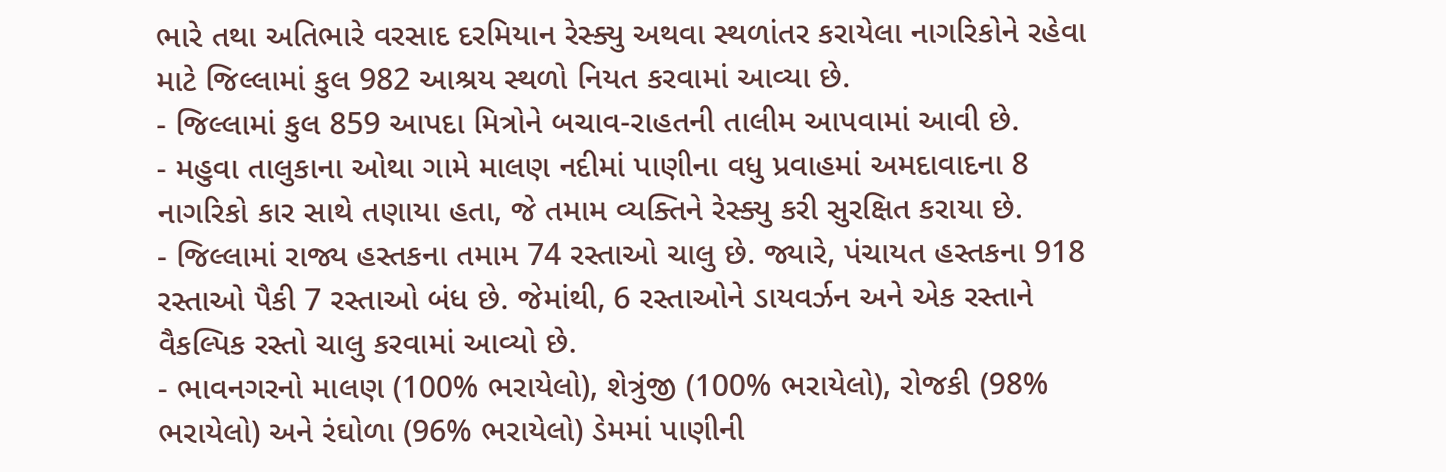ભારે તથા અતિભારે વરસાદ દરમિયાન રેસ્ક્યુ અથવા સ્થળાંતર કરાયેલા નાગરિકોને રહેવા માટે જિલ્લામાં કુલ 982 આશ્રય સ્થળો નિયત કરવામાં આવ્યા છે.
- જિલ્લામાં કુલ 859 આપદા મિત્રોને બચાવ-રાહતની તાલીમ આપવામાં આવી છે.
- મહુવા તાલુકાના ઓથા ગામે માલણ નદીમાં પાણીના વધુ પ્રવાહમાં અમદાવાદના 8 નાગરિકો કાર સાથે તણાયા હતા, જે તમામ વ્યક્તિને રેસ્ક્યુ કરી સુરક્ષિત કરાયા છે.
- જિલ્લામાં રાજ્ય હસ્તકના તમામ 74 રસ્તાઓ ચાલુ છે. જ્યારે, પંચાયત હસ્તકના 918 રસ્તાઓ પૈકી 7 રસ્તાઓ બંધ છે. જેમાંથી, 6 રસ્તાઓને ડાયવર્ઝન અને એક રસ્તાને વૈકલ્પિક રસ્તો ચાલુ કરવામાં આવ્યો છે.
- ભાવનગરનો માલણ (100% ભરાયેલો), શેત્રુંજી (100% ભરાયેલો), રોજકી (98% ભરાયેલો) અને રંઘોળા (96% ભરાયેલો) ડેમમાં પાણીની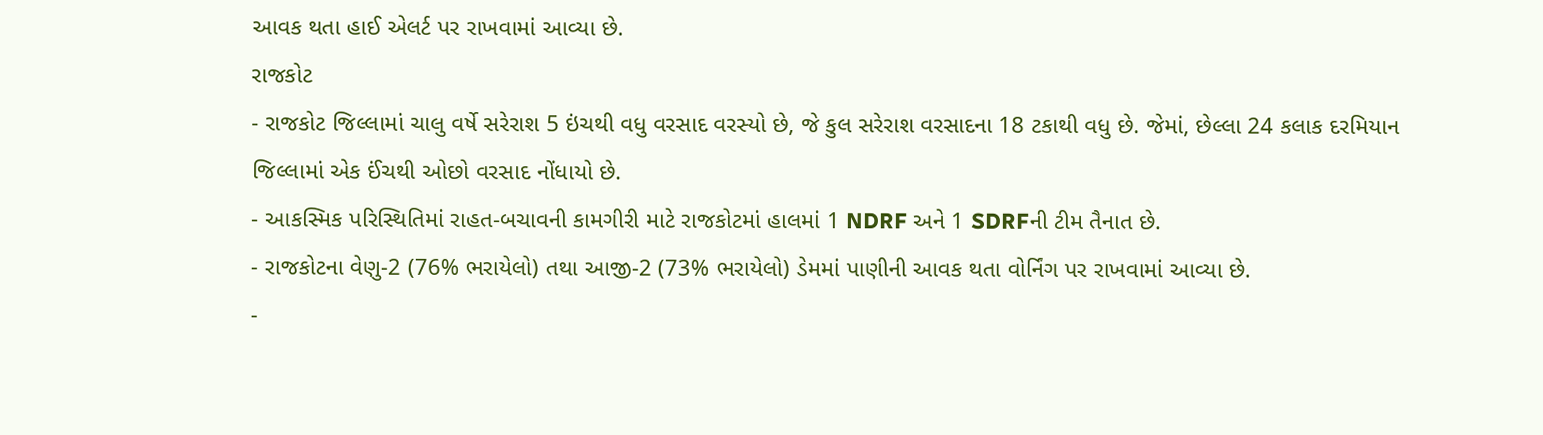આવક થતા હાઈ એલર્ટ પર રાખવામાં આવ્યા છે.
રાજકોટ
- રાજકોટ જિલ્લામાં ચાલુ વર્ષે સરેરાશ 5 ઇંચથી વધુ વરસાદ વરસ્યો છે, જે કુલ સરેરાશ વરસાદના 18 ટકાથી વધુ છે. જેમાં, છેલ્લા 24 કલાક દરમિયાન જિલ્લામાં એક ઈંચથી ઓછો વરસાદ નોંધાયો છે.
- આકસ્મિક પરિસ્થિતિમાં રાહત-બચાવની કામગીરી માટે રાજકોટમાં હાલમાં 1 NDRF અને 1 SDRFની ટીમ તૈનાત છે.
- રાજકોટના વેણુ-2 (76% ભરાયેલો) તથા આજી-2 (73% ભરાયેલો) ડેમમાં પાણીની આવક થતા વોર્નિંગ પર રાખવામાં આવ્યા છે.
-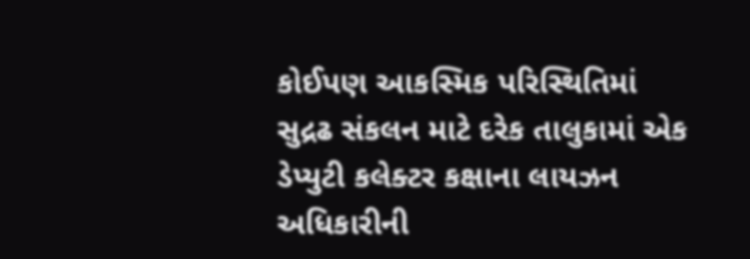કોઈપણ આકસ્મિક પરિસ્થિતિમાં સુદ્રઢ સંકલન માટે દરેક તાલુકામાં એક ડેપ્યુટી કલેક્ટર કક્ષાના લાયઝન અધિકારીની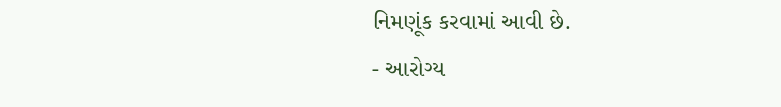નિમણૂંક કરવામાં આવી છે.
- આરોગ્ય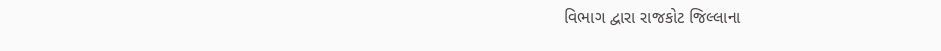વિભાગ દ્વારા રાજકોટ જિલ્લાના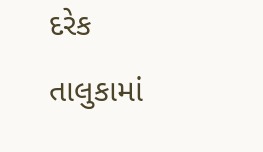દરેક તાલુકામાં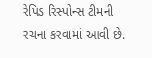રેપિડ રિસ્પોન્સ ટીમની રચના કરવામાં આવી છે.